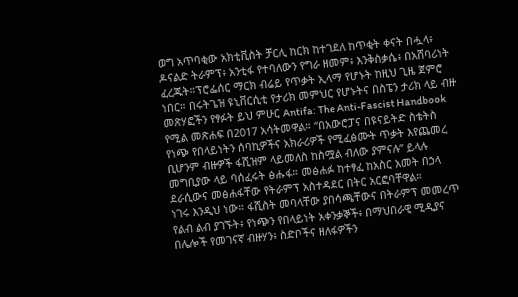ወግ አጥባቂው አክቲቪስት ቻርሊ ከርክ ከተገደለ ከጥቂት ቀናት በሗላ፥ ዶናልድ ትራምፕ፥ አንቲፋ የተባለውን የግራ ዘመም፥ እንቅስቃሴ፥ በአሸባሪነት ፈረጁት።ፕሮፌሰር ማርክ ብሬይ የጥቃት ኢላማ የሆኑት ከዚህ ጊዜ ጀምሮ ነበር። በሩትጌዝ ዩኒቨርሲቲ የታሪክ መምህር የሆኑትና በስፔን ታሪክ ላይ ብዙ መጽሃፎችን የፃፉት ይህ ምሁር Antifa: The Anti-Fascist Handbook የሚል መጽሐፍ በ2017 አሳትመዋል። “በአውሮፓና በዩናይትድ ስቴትስ የነጭ የበላይነትን ሰባኪዎችና አክራሪዎች የሚፈፅሙት ጥቃት እየጨመረ ቢሆንም ብዙዎች ፋሺዝም ላይመለስ ከስሟል ብለው ያምናሉ” ይላሉ መግቢያው ላይ ባሰፈሩት ፅሑፋ። መፅሐፉ ከተፃፈ ከአስር አመት በኃላ ደራሲውና መፅሐፋቸው የትራምፕ አስተዳደር በትር አርፎባቸዋል።
ነገሩ እንዲህ ነው። ፋሺስት መባላቸው ያበሳጫቸውና በትራምፕ መመረጥ የልብ ልብ ያገኙት፥ የነጭን የበላይነት አቀንቃኞች፥ በማህበራዊ ሚዲያና በሌሎች የመገናኛ ብዙሃን፥ ስድቦችና ዘለፋዎችን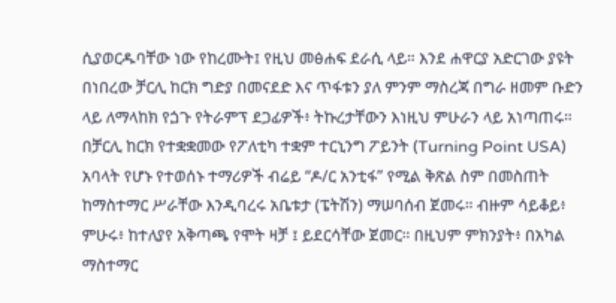ሲያወርዱባቸው ነው የከረሙት፤ የዚህ መፅሐፍ ደራሲ ላይ። እንደ ሐዋርያ አድርገው ያዩት በነበረው ቻርሊ ከርክ ግድያ በመናደድ እና ጥፋቱን ያለ ምንም ማስረጃ በግራ ዘመም ቡድን ላይ ለማላከክ የጏጉ የትራምፕ ደጋፊዎች፥ ትኩረታቸውን እነዚህ ምሁራን ላይ አነጣጠሩ። በቻርሊ ከርክ የተቋቋመው የፖለቲካ ተቋም ተርኒንግ ፖይንት (Turning Point USA) አባላት የሆኑ የተወሰኑ ተማሪዎች ብሬይ “ዶ/ር አንቲፋ” የሚል ቅጽል ስም በመስጠት ከማስተማር ሥራቸው እንዲባረሩ አቤቱታ (ፔትሽን) ማሠባሰብ ጀመሩ። ብዙም ሳይቆይ፥ ምሁሩ፥ ከተለያየ አቅጣጫ የሞት ዛቻ ፤ ይደርሳቸው ጀመር። በዚህም ምክንያት፥ በአካል ማስተማር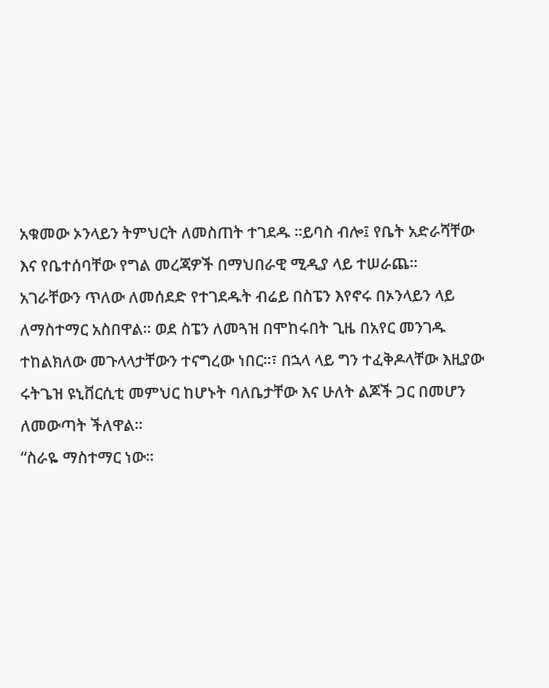አቁመው ኦንላይን ትምህርት ለመስጠት ተገደዱ ።ይባስ ብሎ፤ የቤት አድራሻቸው እና የቤተሰባቸው የግል መረጃዎች በማህበራዊ ሚዲያ ላይ ተሠራጨ።
አገራቸውን ጥለው ለመሰደድ የተገደዱት ብሬይ በስፔን እየኖሩ በኦንላይን ላይ ለማስተማር አስበዋል። ወደ ስፔን ለመጓዝ በሞከሩበት ጊዜ በአየር መንገዱ ተከልክለው መጉላላታቸውን ተናግረው ነበር።፣ በኋላ ላይ ግን ተፈቅዶላቸው እዚያው ሩትጌዝ ዩኒቨርሲቲ መምህር ከሆኑት ባለቤታቸው እና ሁለት ልጆች ጋር በመሆን ለመውጣት ችለዋል።
“ስራዬ ማስተማር ነው።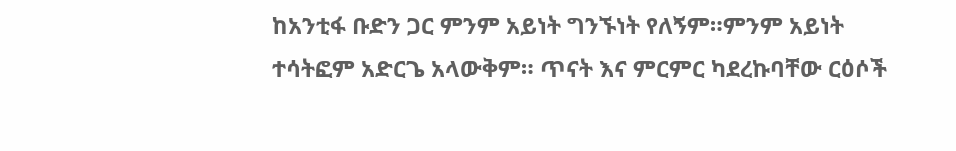ከአንቲፋ ቡድን ጋር ምንም አይነት ግንኙነት የለኝም።ምንም አይነት ተሳትፎም አድርጌ አላውቅም። ጥናት እና ምርምር ካደረኩባቸው ርዕሶች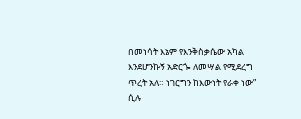በመነሳት እኔም የእንቅስቃሴው አካል እንደሆንኩኝ አድርጐ ለመሣል የሚደረግ ጥረት አለ። ነገርግን ከእውነት የራቀ ነው” ሲሉ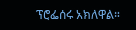ፕሮፌሰሩ አክለዋል።